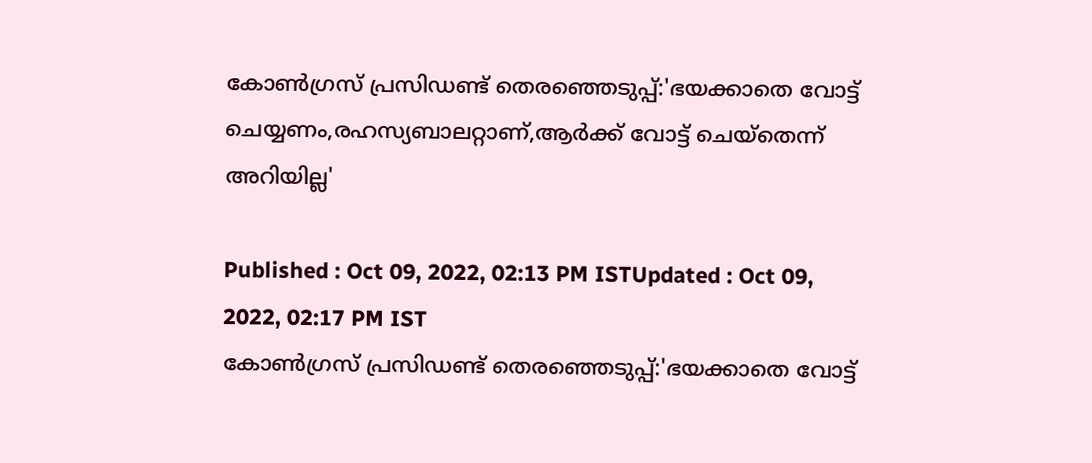കോണ്‍ഗ്രസ് പ്രസിഡണ്ട് തെരഞ്ഞെടുപ്പ്:'ഭയക്കാതെ വോട്ട് ചെയ്യണം,രഹസ്യബാലറ്റാണ്,ആർക്ക് വോട്ട് ചെയ്തെന്ന് അറിയില്ല'

Published : Oct 09, 2022, 02:13 PM ISTUpdated : Oct 09, 2022, 02:17 PM IST
കോണ്‍ഗ്രസ് പ്രസിഡണ്ട് തെരഞ്ഞെടുപ്പ്:'ഭയക്കാതെ വോട്ട്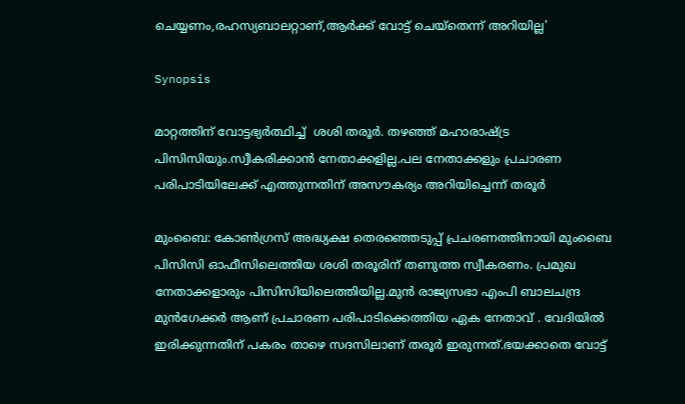ചെയ്യണം,രഹസ്യബാലറ്റാണ്,ആർക്ക് വോട്ട് ചെയ്തെന്ന് അറിയില്ല'

Synopsis

മാറ്റത്തിന് വോട്ടഭ്യര്‍ത്ഥിച്ച്  ശശി തരൂര്‍. തഴഞ്ഞ് മഹാരാഷ്ട്ര പിസിസിയും.സ്വീകരിക്കാന്‍ നേതാക്കളില്ല.പല നേതാക്കളും പ്രചാരണ പരിപാടിയിലേക്ക് എത്തുന്നതിന് അസൗകര്യം അറിയിച്ചെന്ന് തരൂര്‍

മുംബൈ: കോണ്‍ഗ്രസ് അദ്ധ്യക്ഷ തെരഞ്ഞെടുപ്പ് പ്രചരണത്തിനായി മുംബൈ പിസിസി ഓഫീസിലെത്തിയ ശശി തരൂരിന് തണുത്ത സ്വീകരണം. പ്രമുഖ നേതാക്കളാരും പിസിസിയിലെത്തിയില്ല.മുൻ രാജ്യസഭാ എംപി ബാലചന്ദ്ര മുൻഗേക്കർ ആണ് പ്രചാരണ പരിപാടിക്കെത്തിയ ഏക നേതാവ് . വേദിയിൽ ഇരിക്കുന്നതിന് പകരം താഴെ സദസിലാണ് തരൂർ ഇരുന്നത്.ഭയക്കാതെ വോട്ട്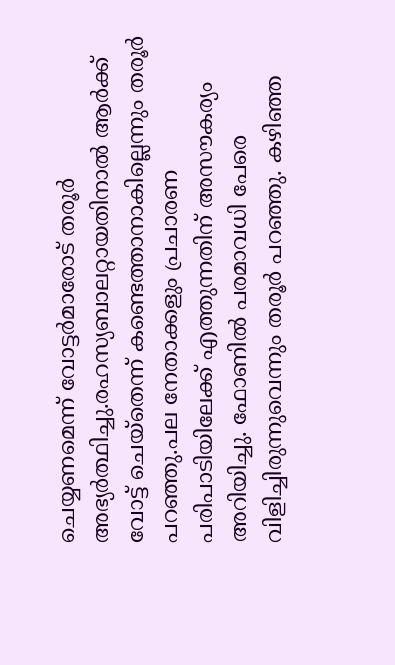ചെയ്യണമെന്ന് വോട്ടർമാരോട് തരൂർ അഭ്യര്‍ത്ഥിച്ചു.രഹസ്യബാലറ്റായതിനാൽ ആർക്ക് വോട്ട് ചെയ്തെന്ന് കണ്ടെത്താനാകില്ലെന്നും തരൂര്‍ പറഞ്ഞു.പല നേതാക്കളും പ്രചാരണ പരിപാടിയിലേക്ക് എത്തുന്നതിന് അസൗകര്യം അറിയിച്ചു. ഫോണിൽ പരമാവധി പേരെ വിളിച്ചിരുന്നുവെന്നും തരൂര്‍ പറഞ്ഞു. കഴിഞ്ഞ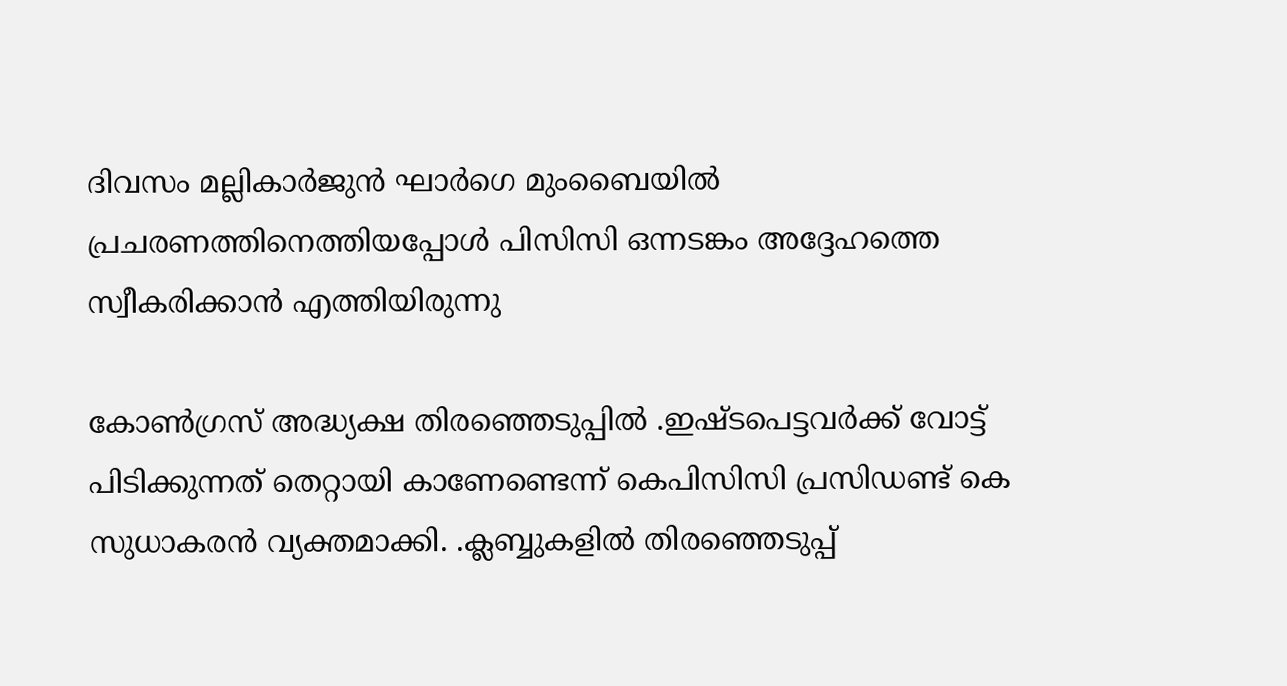ദിവസം മല്ലികാര്‍ജുന്‍ ഘാര്‍ഗെ മുംബൈയില്‍ പ്രചരണത്തിനെത്തിയപ്പോള്‍ പിസിസി ഒന്നടങ്കം അദ്ദേഹത്തെ സ്വീകരിക്കാന്‍ എത്തിയിരുന്നു

കോൺഗ്രസ് അദ്ധ്യക്ഷ തിരഞ്ഞെടുപ്പില്‍ .ഇഷ്ടപെട്ടവർക്ക് വോട്ട് പിടിക്കുന്നത് തെറ്റായി കാണേണ്ടെന്ന് കെപിസിസി പ്രസിഡണ്ട് കെ സുധാകരന്‍ വ്യക്തമാക്കി. .ക്ലബ്ബുകളില്‍ തിരഞ്ഞെടുപ്പ്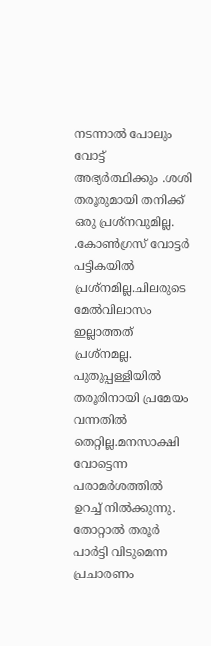നടന്നാൽ പോലും വോട്ട് അഭ്യർത്ഥിക്കും .ശശി തരൂരുമായി തനിക്ക് ഒരു പ്രശ്നവുമില്ല. .കോൺഗ്രസ് വോട്ടർ പട്ടികയിൽ പ്രശ്നമില്ല.ചിലരുടെ മേൽവിലാസം ഇല്ലാത്തത് പ്രശ്നമല്ല. പുതുപ്പള്ളിയിൽ തരൂരിനായി പ്രമേയം വന്നതിൽ തെറ്റില്ല.മനസാക്ഷി വോട്ടെന്ന പരാമർശത്തിൽ ഉറച്ച് നിൽക്കുന്നു. തോറ്റാൽ തരൂർ പാർട്ടി വിടുമെന്ന പ്രചാരണം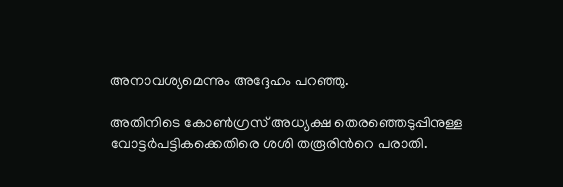അനാവശ്യമെന്നും അദ്ദേഹം പറഞ്ഞു.

അതിനിടെ കോണ്‍ഗ്രസ് അധ്യക്ഷ തെരഞ്ഞെടുപ്പിനുള്ള വോട്ടര്‍പട്ടികക്കെതിരെ ശശി തരൂരിന്‍റെ പരാതി.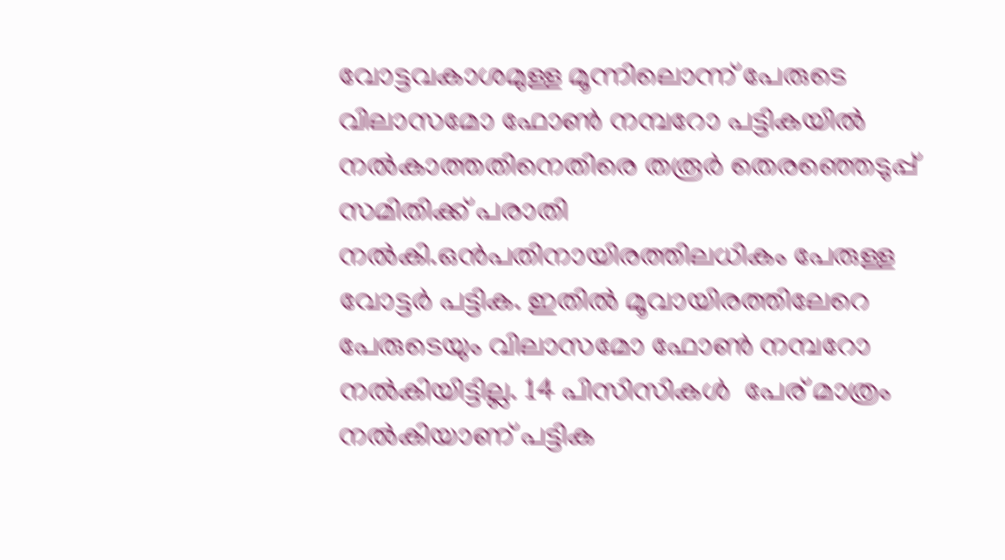വോട്ടവകാശമുള്ള മൂന്നിലൊന്ന് പേരുടെ വിലാസമോ ഫോണ്‍ നമ്പറോ പട്ടികയില്‍ നല്‍കാത്തതിനെതിരെ തരൂര്‍ തെരഞ്ഞെടുപ്പ് സമിതിക്ക് പരാതി നല്‍കി.ഒന്‍പതിനായിരത്തിലധികം പേരുള്ള വോട്ടര്‍ പട്ടിക. ഇതില്‍ മൂവായിരത്തിലേറെ പേരുടെയും വിലാസമോ ഫോണ്‍ നമ്പറോ നല്‍കിയിട്ടില്ല. 14 പിസിസികള്‍  പേര് മാത്രം നല്‍കിയാണ് പട്ടിക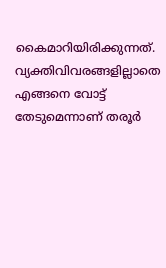കൈമാറിയിരിക്കുന്നത്.  വ്യക്തിവിവരങ്ങളില്ലാതെ എങ്ങനെ വോട്ട് തേടുമെന്നാണ് തരൂര്‍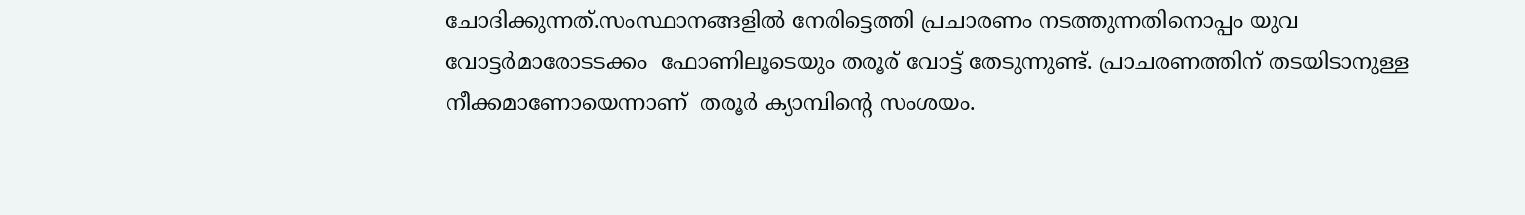ചോദിക്കുന്നത്.സംസ്ഥാനങ്ങളില്‍ നേരിട്ടെത്തി പ്രചാരണം നടത്തുന്നതിനൊപ്പം യുവ വോട്ടര്‍മാരോടടക്കം  ഫോണിലൂടെയും തരൂര് വോട്ട് തേടുന്നുണ്ട്. പ്രാചരണത്തിന് തടയിടാനുള്ള നീക്കമാണോയെന്നാണ്  തരൂര്‍ ക്യാമ്പിന്‍റെ സംശയം.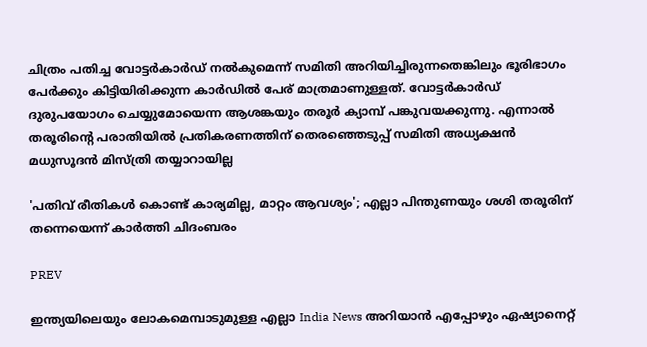ചിത്രം പതിച്ച വോട്ടര്‍കാര്‍ഡ് നല്‍കുമെന്ന് സമിതി അറിയിച്ചിരുന്നതെങ്കിലും ഭൂരിഭാഗം പേര്‍ക്കും കിട്ടിയിരിക്കുന്ന കാര്‍ഡില്‍ പേര് മാത്രമാണുള്ളത്. വോട്ടര്‍കാര്‍ഡ് ദുരുപയോഗം ചെയ്യുമോയെന്ന ആശങ്കയും തരൂര്‍ ക്യാമ്പ് പങ്കുവയക്കുന്നു. എന്നാല്‍ തരൂരിന്‍റെ പരാതിയില്‍ പ്രതികരണത്തിന് തെരഞ്ഞെടുപ്പ് സമിതി അധ്യക്ഷന്‍ മധുസൂദന്‍ മിസ്ത്രി തയ്യാറായില്ല

'പതിവ് രീതികള്‍ കൊണ്ട് കാര്യമില്ല, മാറ്റം ആവശ്യം'; എല്ലാ പിന്തുണയും ശശി തരൂരിന് തന്നെയെന്ന് കാര്‍ത്തി ചിദംബരം

PREV

ഇന്ത്യയിലെയും ലോകമെമ്പാടുമുള്ള എല്ലാ India News അറിയാൻ എപ്പോഴും ഏഷ്യാനെറ്റ്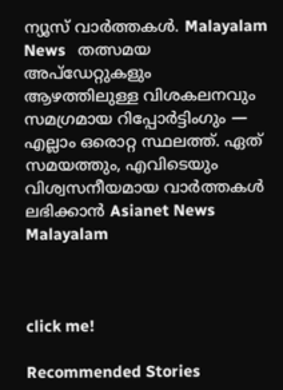ന്യൂസ് വാർത്തകൾ. Malayalam News   തത്സമയ അപ്‌ഡേറ്റുകളും ആഴത്തിലുള്ള വിശകലനവും സമഗ്രമായ റിപ്പോർട്ടിംഗും — എല്ലാം ഒരൊറ്റ സ്ഥലത്ത്. ഏത് സമയത്തും, എവിടെയും വിശ്വസനീയമായ വാർത്തകൾ ലഭിക്കാൻ Asianet News Malayalam



click me!

Recommended Stories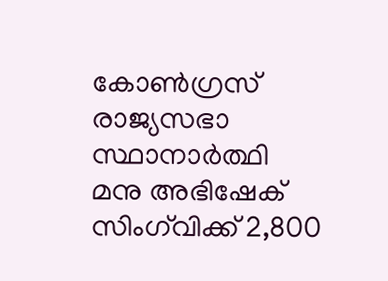കോൺഗ്രസ് രാജ്യസഭാ സ്ഥാനാർത്ഥി മനു അഭിഷേക് സിംഗ്‍വിക്ക് 2,800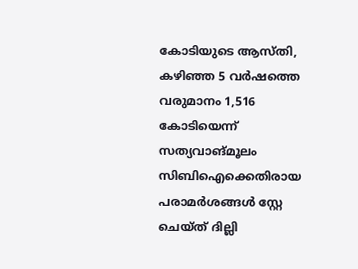കോടിയുടെ ആസ്തി, കഴിഞ്ഞ 5 വ‌ർഷത്തെ വരുമാനം 1,516 കോടിയെന്ന് സത്യവാങ്മൂലം
സിബിഐക്കെതിരായ പരാമർശങ്ങൾ സ്റ്റേ ചെയ്ത് ദില്ലി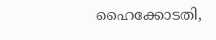ഹൈക്കോടതി,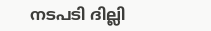നടപടി ദില്ലി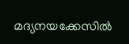മദ്യനയക്കേസിൽ